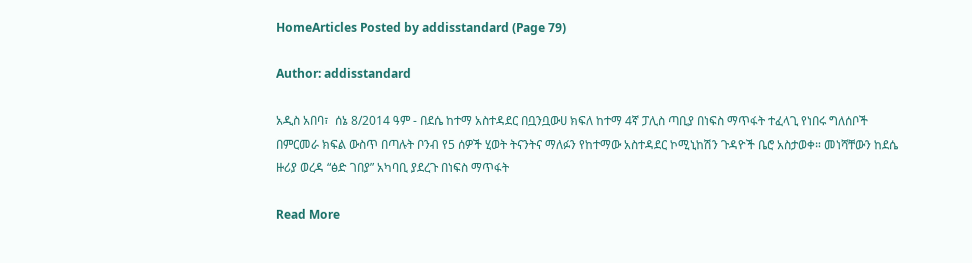HomeArticles Posted by addisstandard (Page 79)

Author: addisstandard

አዲስ አበባ፣  ሰኔ 8/2014 ዓም - በደሴ ከተማ አስተዳደር በቧንቧውሀ ክፍለ ከተማ 4ኛ ፓሊስ ጣቢያ በነፍስ ማጥፋት ተፈላጊ የነበሩ ግለሰቦች በምርመራ ክፍል ውስጥ በጣሉት ቦንብ የ5 ሰዎች ሂወት ትናንትና ማለፉን የከተማው አስተዳደር ኮሚኒከሽን ጉዳዮች ቤሮ አስታወቀ። መነሻቸውን ከደሴ ዙሪያ ወረዳ “ፅድ ገበያ” አካባቢ ያደረጉ በነፍስ ማጥፋት

Read More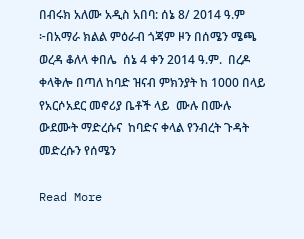በብሩክ አለሙ አዲስ አበባ: ሰኔ 8/ 2014 ዓ.ም ፦በአማራ ክልል ምዕራብ ጎጃም ዞን በሰሜን ሜጫ ወረዳ ቆለላ ቀበሌ  ሰኔ 4 ቀን 2014 ዓ.ም.  በረዶ ቀላቅሎ በጣለ ከባድ ዝናብ ምክንያት ከ 1000 በላይ የአርሶአደር መኖሪያ ቤቶች ላይ  ሙሉ በሙሉ ውደሙት ማድረሱና  ከባድና ቀላል የንብረት ጉዳት መድረሱን የሰሜን

Read More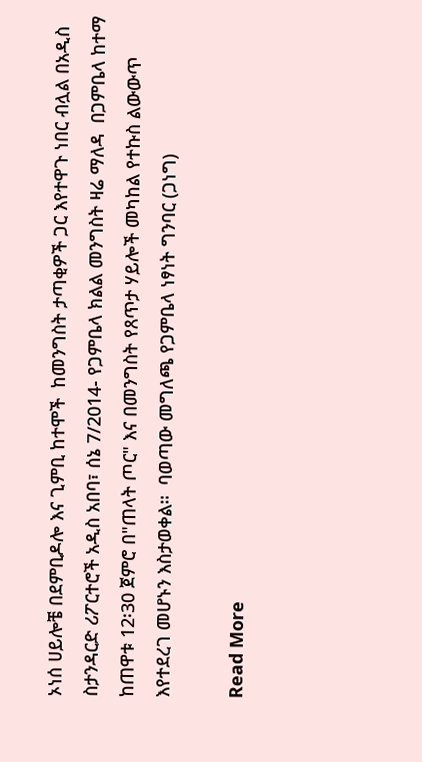ኦነሰ ሀይሎቼ በደምቢዶሎ እና ጊምቢ ከተሞች  ከመንግስት ታጣቂዎች ጋር እየተዋጉ ነበር ብሏል በአዲስ ስታንዳርድ ሪፖርተሮች አዲስ አበባ፣ ሰኔ 7/2014- የጋምቤላ ክልል መንግስት ዛሬ ማለዳ  በጋምቤላ ከተማ ከጠዋቱ 12፡30 ጀምሮ በ"ጠላት ጦር" እና በመንግስት የጸጥታ ሃይሎች መካከል የተኩስ ልውውጥ እየተደረገ መሆኑን እስታወቀል።  ባወጣው መግለጫ የጋምቤላ ነፃነት ግንባር (ጋነግ)

Read More